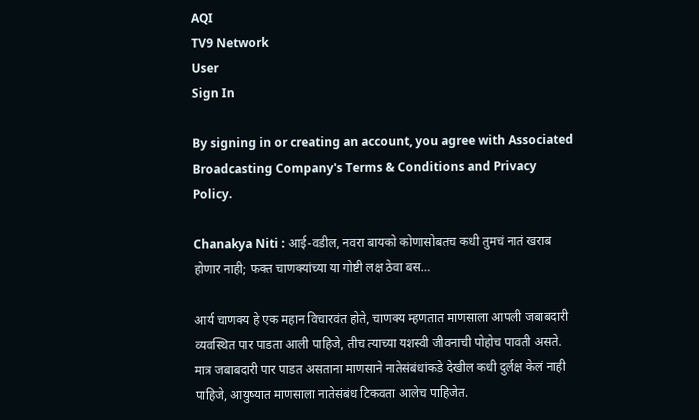AQI
TV9 Network
User
Sign In

By signing in or creating an account, you agree with Associated Broadcasting Company's Terms & Conditions and Privacy Policy.

Chanakya Niti : आई-वडील, नवरा बायको कोणासोबतच कधी तुमचं नातं खराब होणार नाही; फक्त चाणक्यांच्या या गोष्टी लक्ष ठेवा बस…

आर्य चाणक्य हे एक महान विचारवंत होते, चाणक्य म्हणतात माणसाला आपली जबाबदारी व्यवस्थित पार पाडता आली पाहिजे, तीच त्याच्या यशस्वी जीवनाची पोहोच पावती असते. मात्र जबाबदारी पार पाडत असताना माणसाने नातेसंबंधांकडे देखील कधी दुर्लक्ष केलं नाही पाहिजे, आयुष्यात माणसाला नातेसंबंध टिकवता आलेच पाहिजेत.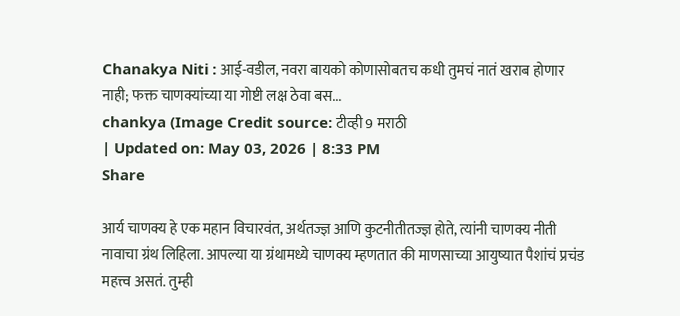Chanakya Niti : आई-वडील, नवरा बायको कोणासोबतच कधी तुमचं नातं खराब होणार नाही; फक्त चाणक्यांच्या या गोष्टी लक्ष ठेवा बस...
chankya (Image Credit source: टीव्ही 9 मराठी
| Updated on: May 03, 2026 | 8:33 PM
Share

आर्य चाणक्य हे एक महान विचारवंत, अर्थतज्ज्ञ आणि कुटनीतीतज्ज्ञ होते, त्यांनी चाणक्य नीती नावाचा ग्रंथ लिहिला. आपल्या या ग्रंथामध्ये चाणक्य म्हणतात की माणसाच्या आयुष्यात पैशांचं प्रचंड महत्त्व असतं. तुम्ही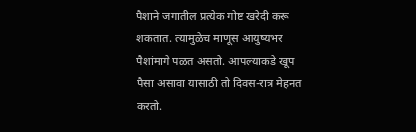पैशाने जगातील प्रत्येक गोष्ट खरेदी करू शकतात. त्यामुळेच माणूस आयुष्यभर पैशांमागे पळत असतो. आपल्याकडे खूप पैसा असावा यासाठी तो दिवस-रात्र मेहनत करतो.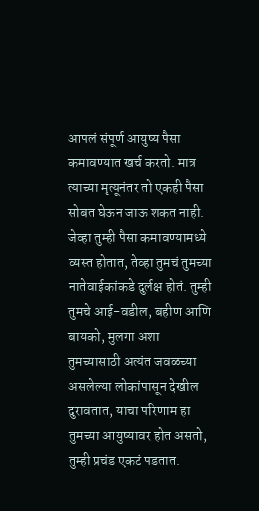आपलं संपूर्ण आयुष्य पैसा कमावण्यात खर्च करतो. मात्र त्याच्या मृत्यूनंतर तो एकही पैसा सोबत घेऊन जाऊ शकत नाही. जेव्हा तुम्ही पैसा कमावण्यामध्ये व्यस्त होतात, तेव्हा तुमचं तुमच्या नातेवाईकांकडे दुर्लक्ष होतं. तुम्ही तुमचे आई-वडील, बहीण आणि बायको, मुलगा अशा तुमच्यासाठी अत्यंत जवळच्या असलेल्या लोकांपासून देखील दुरावतात, याचा परिणाम हा तुमच्या आयुष्यावर होत असतो, तुम्ही प्रचंड एकटं पडतात.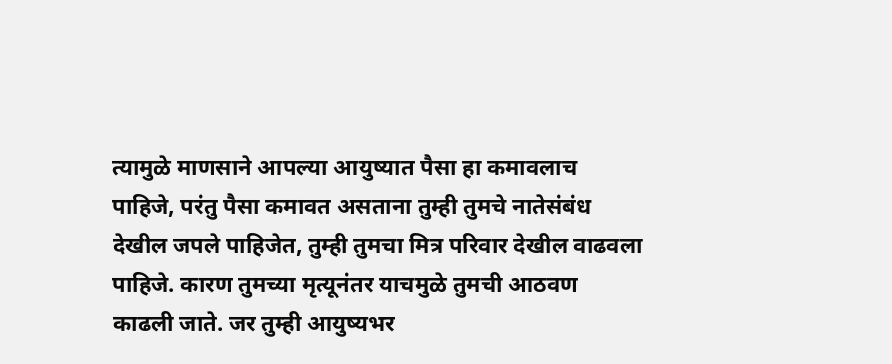त्यामुळे माणसाने आपल्या आयुष्यात पैसा हा कमावलाच पाहिजे, परंतु पैसा कमावत असताना तुम्ही तुमचे नातेसंबंध देखील जपले पाहिजेत, तुम्ही तुमचा मित्र परिवार देखील वाढवला पाहिजे. कारण तुमच्या मृत्यूनंतर याचमुळे तुमची आठवण काढली जाते. जर तुम्ही आयुष्यभर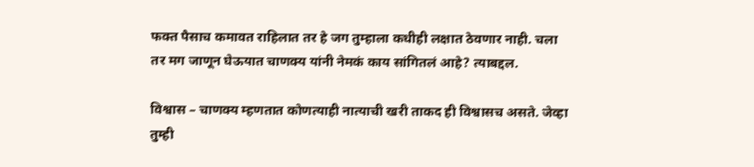फक्त पैसाच कमावत राहिलात तर हे जग तुम्हाला कधीही लक्षात ठेवणार नाही. चला तर मग जाणून घेऊयात चाणक्य यांनी नेमकं काय सांगितलं आहे? त्याबद्दल.

विश्वास – चाणक्य म्हणतात कोणत्याही नात्याची खरी ताकद ही विश्वासच असते. जेव्हा तुम्ही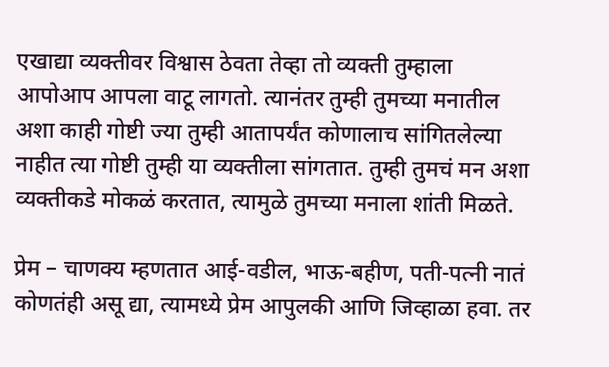एखाद्या व्यक्तीवर विश्वास ठेवता तेव्हा तो व्यक्ती तुम्हाला आपोआप आपला वाटू लागतो. त्यानंतर तुम्ही तुमच्या मनातील अशा काही गोष्टी ज्या तुम्ही आतापर्यंत कोणालाच सांगितलेल्या नाहीत त्या गोष्टी तुम्ही या व्यक्तीला सांगतात. तुम्ही तुमचं मन अशा व्यक्तीकडे मोकळं करतात, त्यामुळे तुमच्या मनाला शांती मिळते.

प्रेम – चाणक्य म्हणतात आई-वडील, भाऊ-बहीण, पती-पत्नी नातं कोणतंही असू द्या, त्यामध्ये प्रेम आपुलकी आणि जिव्हाळा हवा. तर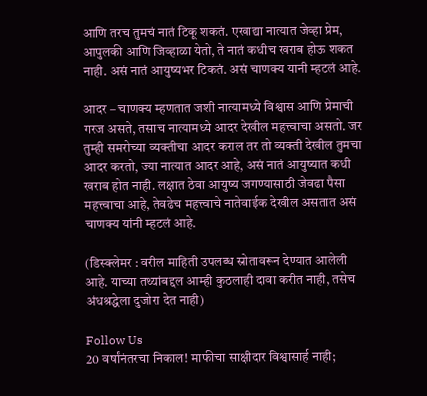आणि तरच तुमचं नातं टिकू शकतं. एखाद्या नात्यात जेव्हा प्रेम, आपुलकी आणि जिव्हाळा येतो, ते नातं कधीच खराब होऊ शकत नाही. असं नातं आयुष्यभर टिकतं. असं चाणक्य यानी म्हटलं आहे.

आदर – चाणक्य म्हणतात जशी नात्यामध्ये विश्वास आणि प्रेमाची गरज असते, तसाच नात्यामध्ये आदर देखील महत्त्वाचा असतो. जर तुम्ही समरोच्या व्यक्तीचा आदर कराल तर तो व्यक्ती देखील तुमचा आदर करतो, ज्या नात्यात आदर आहे, असं नातं आयुष्यात कधी खराब होत नाही. लक्षात ठेवा आयुष्य जगण्यासाठी जेवढा पैसा महत्त्वाचा आहे, तेवढेच महत्त्वाचे नातेवाईक देखील असतात असं चाणक्य यांनी म्हटलं आहे.

(डिस्क्लेमर : वरील माहिती उपलब्ध स्रोतावरून देण्यात आलेली आहे. याच्या तथ्यांबद्दल आम्ही कुठलाही दावा करीत नाही, तसेच अंधश्रद्धेला दुजोरा देत नाही)

Follow Us
20 वर्षांनंतरचा निकाल! माफीचा साक्षीदार विश्वासार्ह नाही;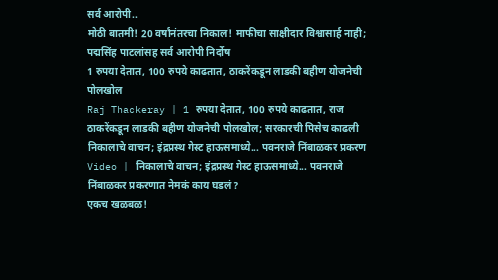सर्व आरोपी..
मोठी बातमी! 20 वर्षांनंतरचा निकाल! माफीचा साक्षीदार विश्वासार्ह नाही; पद्मसिंह पाटलांसह सर्व आरोपी निर्दोष
1 रुपया देतात, 100 रुपये काढतात, ठाकरेंकडून लाडकी बहीण योजनेची पोलखोल
Raj Thackeray | 1 रुपया देतात, 100 रुपये काढतात, राज ठाकरेंकडून लाडकी बहीण योजनेची पोलखोल; सरकारची पिसेच काढली
निकालाचे वाचन; इंद्रप्रस्थ गेस्ट हाऊसमाध्ये... पवनराजे निंबाळकर प्रकरण
Video | निकालाचे वाचन; इंद्रप्रस्थ गेस्ट हाऊसमाध्ये... पवनराजे निंबाळकर प्रकरणात नेमकं काय घडलं?
एकच खळबळ!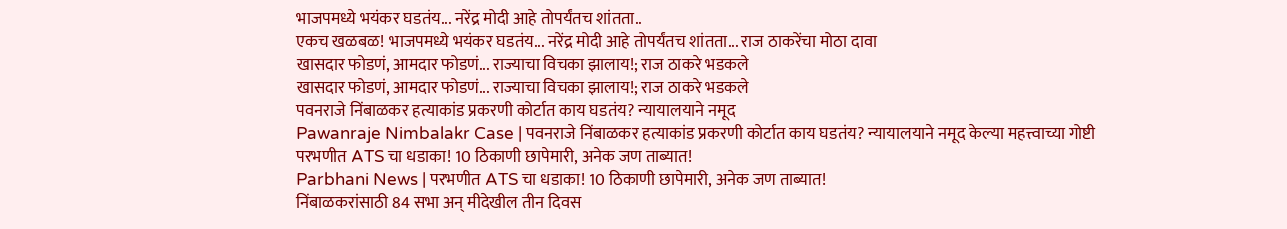भाजपमध्ये भयंकर घडतंय... नरेंद्र मोदी आहे तोपर्यंतच शांतता..
एकच खळबळ! भाजपमध्ये भयंकर घडतंय... नरेंद्र मोदी आहे तोपर्यंतच शांतता... राज ठाकरेंचा मोठा दावा
खासदार फोडणं, आमदार फोडणं... राज्याचा विचका झालाय!; राज ठाकरे भडकले
खासदार फोडणं, आमदार फोडणं... राज्याचा विचका झालाय!; राज ठाकरे भडकले
पवनराजे निंबाळकर हत्याकांड प्रकरणी कोर्टात काय घडतंय? न्यायालयाने नमूद
Pawanraje Nimbalakr Case | पवनराजे निंबाळकर हत्याकांड प्रकरणी कोर्टात काय घडतंय? न्यायालयाने नमूद केल्या महत्त्वाच्या गोष्टी
परभणीत ATS चा धडाका! 10 ठिकाणी छापेमारी, अनेक जण ताब्यात!
Parbhani News | परभणीत ATS चा धडाका! 10 ठिकाणी छापेमारी, अनेक जण ताब्यात!
निंबाळकरांसाठी 84 सभा अन् मीदेखील तीन दिवस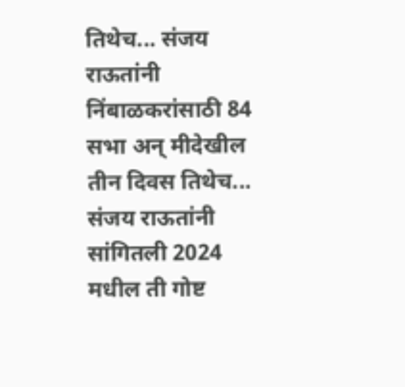तिथेच... संजय राऊतांनी
निंबाळकरांसाठी 84 सभा अन् मीदेखील तीन दिवस तिथेच... संजय राऊतांनी सांगितली 2024 मधील ती गोष्ट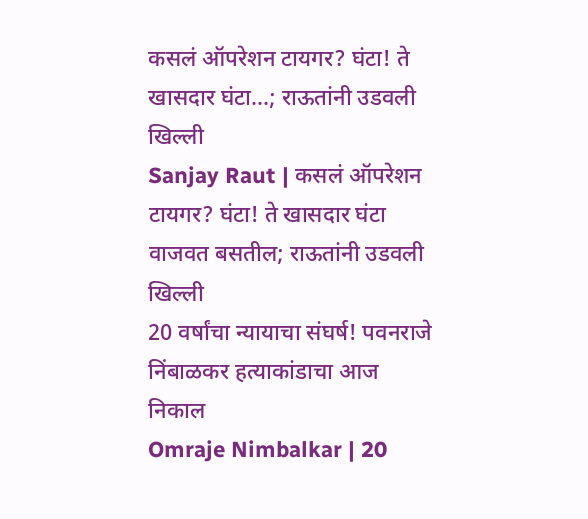कसलं ऑपरेशन टायगर? घंटा! ते खासदार घंटा...; राऊतांनी उडवली खिल्ली
Sanjay Raut | कसलं ऑपरेशन टायगर? घंटा! ते खासदार घंटा वाजवत बसतील; राऊतांनी उडवली खिल्ली
20 वर्षांचा न्यायाचा संघर्ष! पवनराजे निंबाळकर हत्याकांडाचा आज निकाल
Omraje Nimbalkar | 20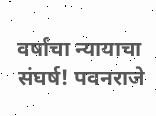वर्षांचा न्यायाचा संघर्ष! पवनराजे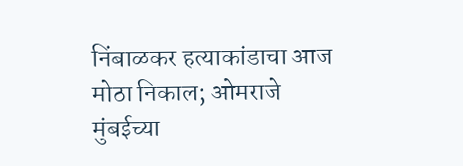निंबाळकर हत्याकांडाचा आज मोठा निकाल; ओमराजे मुंबईच्या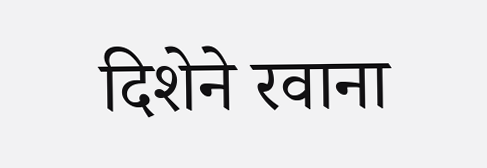दिशेने रवाना